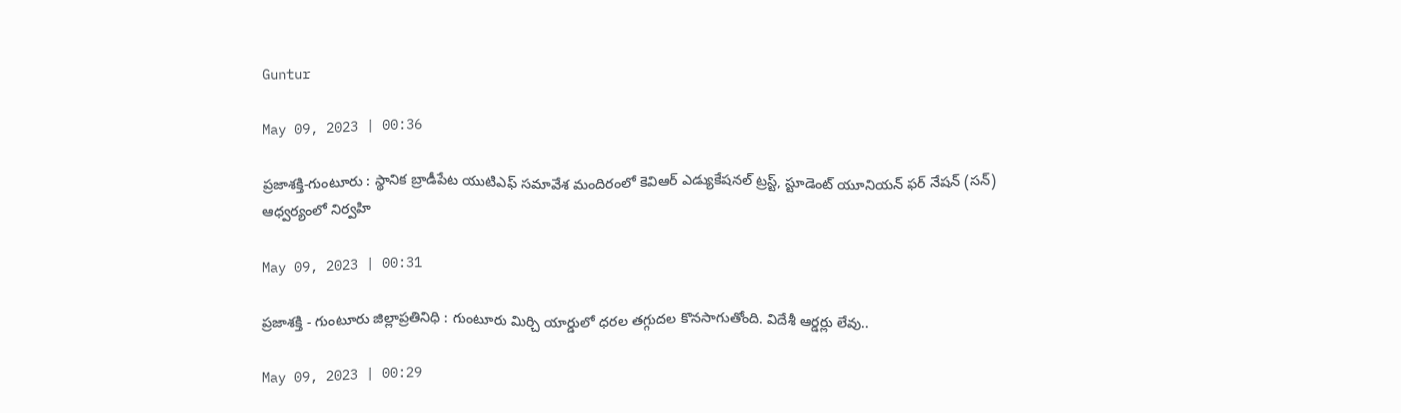Guntur

May 09, 2023 | 00:36

ప్రజాశక్తి-గుంటూరు : స్థానిక బ్రాడీపేట యుటిఎఫ్‌ సమావేశ మందిరంలో కెవిఆర్‌ ఎడ్యుకేషనల్‌ ట్రస్ట్‌, స్టూడెంట్‌ యూనియన్‌ ఫర్‌ నేషన్‌ (సన్‌) ఆధ్వర్యంలో నిర్వహి

May 09, 2023 | 00:31

ప్రజాశక్తి - గుంటూరు జిల్లాప్రతినిధి : గుంటూరు మిర్చి యార్డులో ధరల తగ్గుదల కొనసాగుతోంది. విదేశీ ఆర్డర్లు లేవు..

May 09, 2023 | 00:29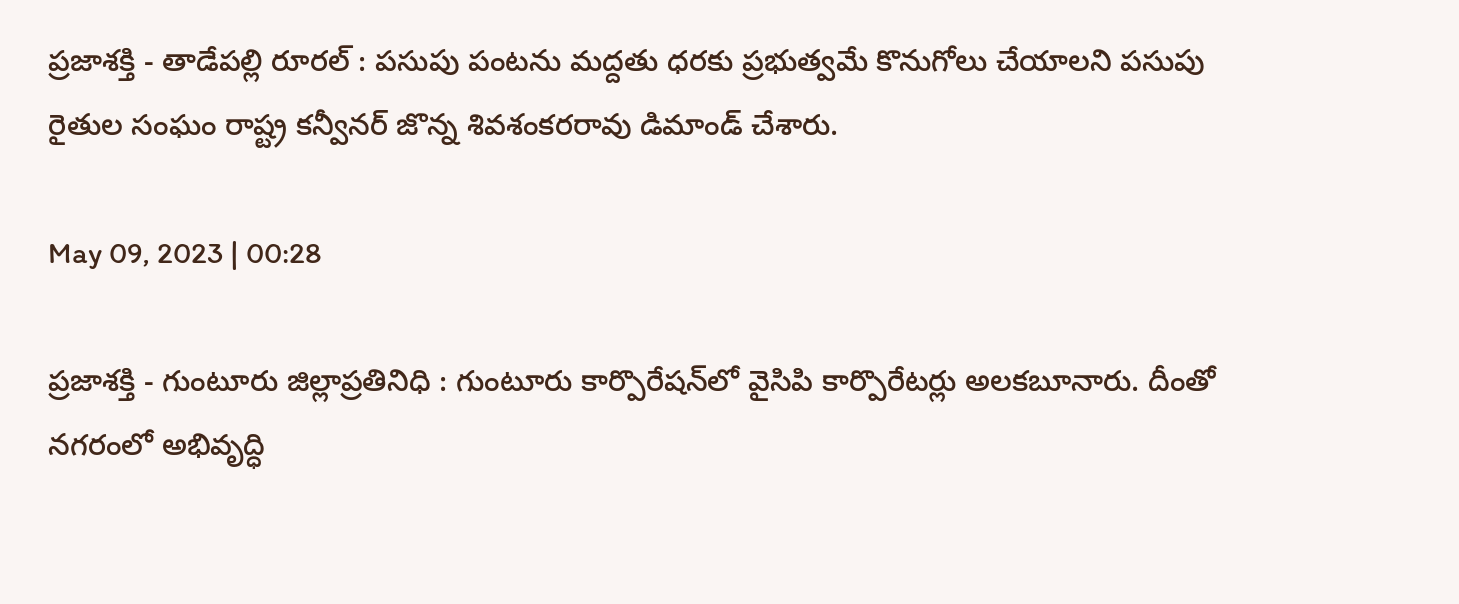ప్రజాశక్తి - తాడేపల్లి రూరల్‌ : పసుపు పంటను మద్దతు ధరకు ప్రభుత్వమే కొనుగోలు చేయాలని పసుపు రైతుల సంఘం రాష్ట్ర కన్వీనర్‌ జొన్న శివశంకరరావు డిమాండ్‌ చేశారు.

May 09, 2023 | 00:28

ప్రజాశక్తి - గుంటూరు జిల్లాప్రతినిధి : గుంటూరు కార్పొరేషన్‌లో వైసిపి కార్పొరేటర్లు అలకబూనారు. దీంతో నగరంలో అభివృద్ధి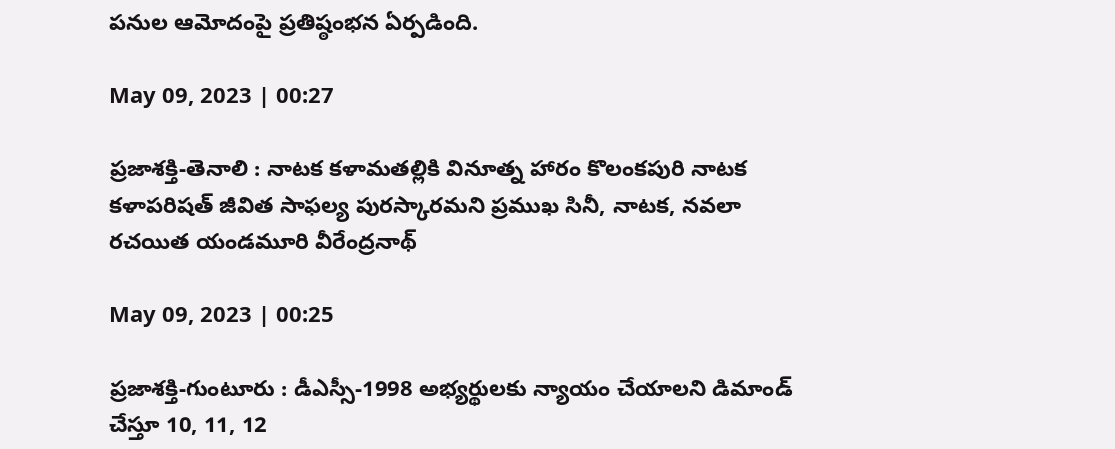పనుల ఆమోదంపై ప్రతిష్ఠంభన ఏర్పడింది.

May 09, 2023 | 00:27

ప్రజాశక్తి-తెనాలి : నాటక కళామతల్లికి వినూత్న హారం కొలంకపురి నాటక కళాపరిషత్‌ జీవిత సాఫల్య పురస్కారమని ప్రముఖ సినీ, నాటక, నవలా రచయిత యండమూరి వీరేంద్రనాథ్‌

May 09, 2023 | 00:25

ప్రజాశక్తి-గుంటూరు : డీఎస్సీ-1998 అభ్యర్థులకు న్యాయం చేయాలని డిమాండ్‌ చేస్తూ 10, 11, 12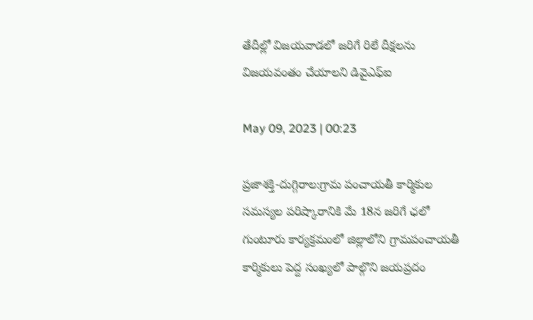తేదీల్లో విజయవాడలో జరిగే రిలే దీక్షలను విజయవంతం చేయాలని డివైఎఫ్‌ఐ

May 09, 2023 | 00:23

ప్రజాశక్తి-దుగ్గిరాల:గ్రామ పంచాయతీ కార్మికుల సమస్యల పరిష్కారానికి మే 18న జరిగే ఛలో గుంటూరు కార్యక్రమంలో జిల్లాలోని గ్రామపంచాయతీ కార్మికులు పెద్ద సంఖ్యలో పాల్గొని జయప్రదం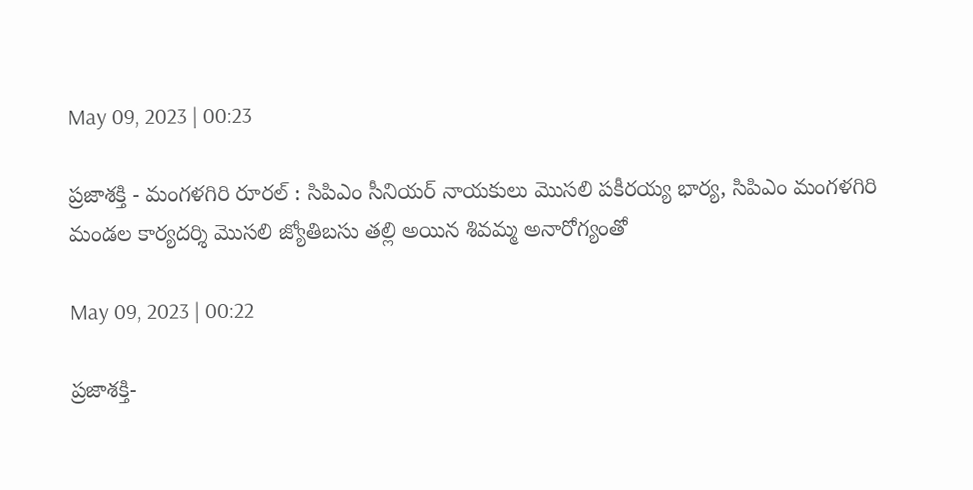May 09, 2023 | 00:23

ప్రజాశక్తి - మంగళగిరి రూరల్‌ : సిపిఎం సీనియర్‌ నాయకులు మొసలి పకీరయ్య భార్య, సిపిఎం మంగళగిరి మండల కార్యదర్శి మొసలి జ్యోతిబసు తల్లి అయిన శివమ్మ అనారోగ్యంతో

May 09, 2023 | 00:22

ప్రజాశక్తి-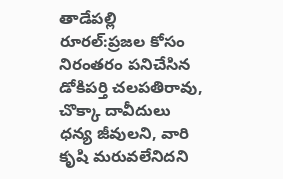తాడేపల్లి రూరల్‌:ప్రజల కోసం నిరంతరం పనిచేసిన డోకిపర్తి చలపతిరావు, చొక్కా దావీదులు ధన్య జీవులని, వారి కృషి మరువలేనిదని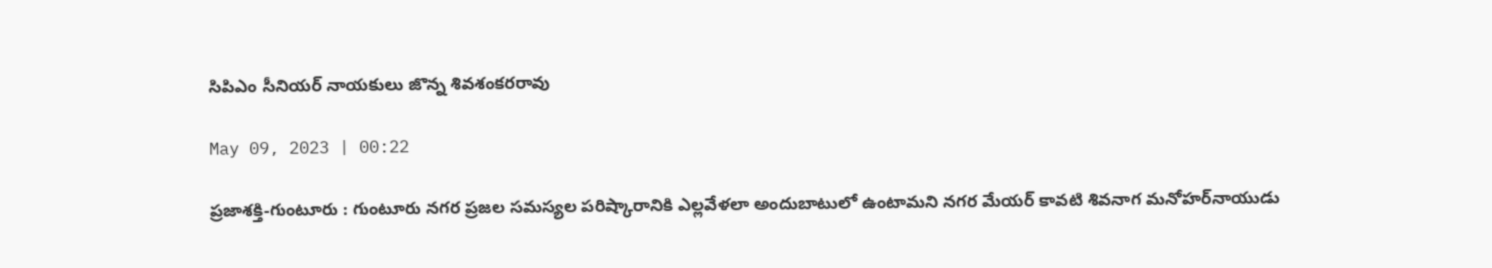సిపిఎం సీనియర్‌ నాయకులు జొన్న శివశంకరరావు

May 09, 2023 | 00:22

ప్రజాశక్తి-గుంటూరు : గుంటూరు నగర ప్రజల సమస్యల పరిష్కారానికి ఎల్లవేళలా అందుబాటులో ఉంటామని నగర మేయర్‌ కావటి శివనాగ మనోహర్‌నాయుడు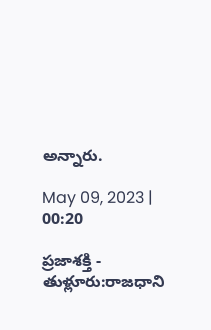అన్నారు.

May 09, 2023 | 00:20

ప్రజాశక్తి - తుళ్లూరు:రాజధాని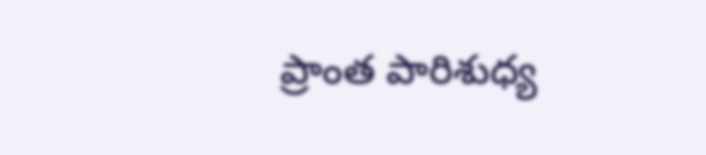ప్రాంత పారిశుధ్య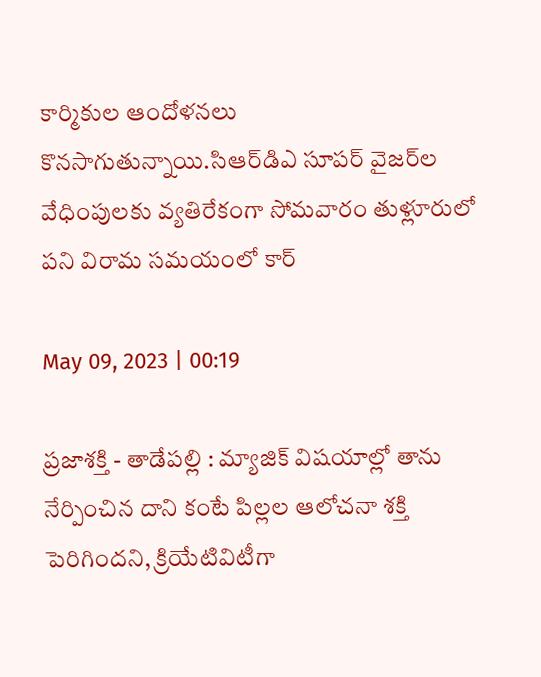కార్మికుల ఆందోళనలు కొనసాగుతున్నాయి.సిఆర్‌డిఎ సూపర్‌ వైజర్‌ల వేధింపులకు వ్యతిరేకంగా సోమవారం తుళ్లూరులో పని విరామ సమయంలో కార్

May 09, 2023 | 00:19

ప్రజాశక్తి - తాడేపల్లి : మ్యాజిక్‌ విషయాల్లో తాను నేర్పించిన దాని కంటే పిల్లల ఆలోచనా శక్తి పెరిగిందని, క్రియేటివిటీగా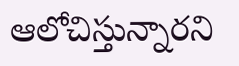ఆలోచిస్తున్నారని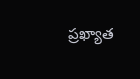ప్రఖ్యాత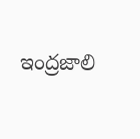ఇంద్రజాలి